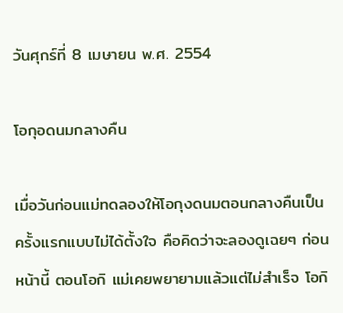วันศุกร์ที่ 8 เมษายน พ.ศ. 2554

โอกุอดนมกลางคืน

เมื่อวันก่อนแม่ทดลองให้โอกุงดนมตอนกลางคืนเป็นครั้งแรกแบบไม่ได้ตั้งใจ คือคิดว่าจะลองดูเฉยๆ ก่อนหน้านี้ ตอนโอกิ แม่เคยพยายามแล้วแต่ไม่สำเร็จ โอกิ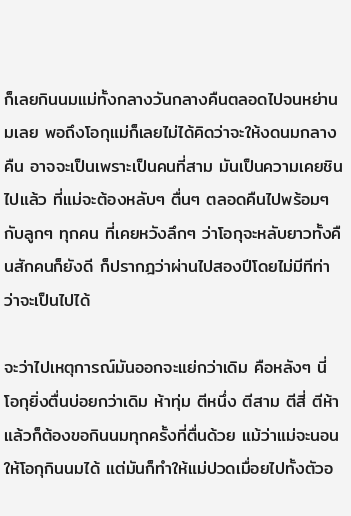ก็เลยกินนมแม่ทั้งกลางวันกลางคืนตลอดไปจนหย่านมเลย พอถึงโอกุแม่ก็เลยไม่ได้คิดว่าจะให้งดนมกลางคืน อาจจะเป็นเพราะเป็นคนที่สาม มันเป็นความเคยชินไปแล้ว ที่แม่จะต้องหลับๆ ตื่นๆ ตลอดคืนไปพร้อมๆ กับลูกๆ ทุกคน ที่เคยหวังลึกๆ ว่าโอกุจะหลับยาวทั้งคืนสักคนก็ยังดี ก็ปรากฎว่าผ่านไปสองปีโดยไม่มีทีท่าว่าจะเป็นไปได้

จะว่าไปเหตุการณ์มันออกจะแย่กว่าเดิม คือหลังๆ นี่ โอกุยิ่งตื่นบ่อยกว่าเดิม ห้าทุ่ม ตีหนึ่ง ตีสาม ตีสี่ ตีห้า แล้วก็ต้องขอกินนมทุกครั้งที่ตื่นด้วย แม้ว่าแม่จะนอนให้โอกุกินนมได้ แต่มันก็ทำให้แม่ปวดเมื่อยไปทั้งตัวอ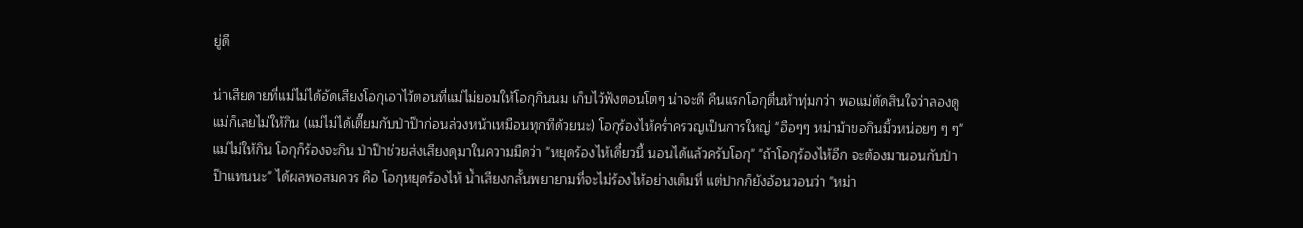ยู่ดี

น่าเสียดายที่แม่ไม่ได้อัดเสียงโอกุเอาไว้ตอนที่แม่ไม่ยอมให้โอกุกินนม เก็บไว้ฟังตอนโตๆ น่าจะดี คืนแรกโอกุตื่นห้าทุ่มกว่า พอแม่ตัดสินใจว่าลองดูแม่ก็เลยไม่ให้กิน (แม่ไม่ได้เตี๊ยมกับป่าป๊าก่อนล่วงหน้าเหมือนทุกทีด้วยนะ) โอกุร้องไห้คร่ำครวญเป็นการใหญ่ "ฮือๆๆ หม่าม้าขอกินมิ้วหน่อยๆ ๆ ๆ" แม่ไม่ให้กิน โอกุก็ร้องจะกิน ป่าป๊าช่วยส่งเสียงดุมาในความมืดว่า "หยุดร้องไห้เดี๋ยวนี้ นอนได้แล้วครับโอกุ" "ถ้าโอกุร้องไห้อีก จะต้องมานอนกับป่าป๊าแทนนะ" ได้ผลพอสมควร คือ โอกุหยุดร้องไห้ น้ำเสียงกลั้นพยายามที่จะไม่ร้องไห้อย่างเต็มที่ แต่ปากก็ยังอ้อนวอนว่า "หม่า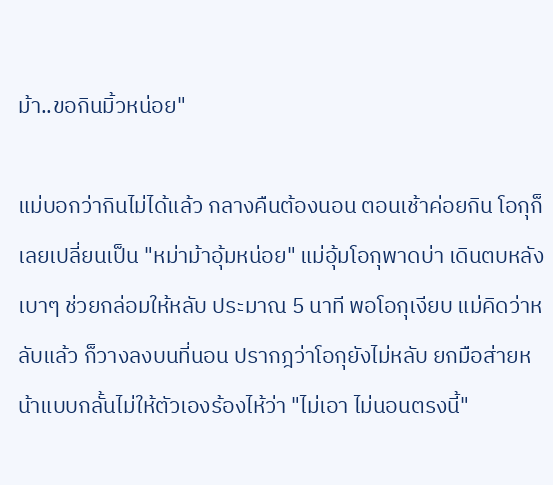ม้า..ขอกินมิ้วหน่อย"

แม่บอกว่ากินไม่ได้แล้ว กลางคืนต้องนอน ตอนเช้าค่อยกิน โอกุก็เลยเปลี่ยนเป็น "หม่าม้าอุ้มหน่อย" แม่อุ้มโอกุพาดบ่า เดินตบหลังเบาๆ ช่วยกล่อมให้หลับ ประมาณ 5 นาที พอโอกุเงียบ แม่คิดว่าหลับแล้ว ก็วางลงบนที่นอน ปรากฎว่าโอกุยังไม่หลับ ยกมือส่ายหน้าแบบกลั้นไม่ให้ตัวเองร้องไห้ว่า "ไม่เอา ไม่นอนตรงนี้"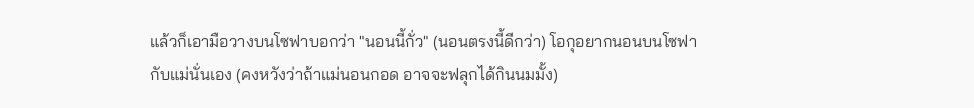แล้วก็เอามือวางบนโซฟาบอกว่า "นอนนี้กั่ว" (นอนตรงนี้ดีกว่า) โอกุอยากนอนบนโซฟากับแม่นั่นเอง (คงหวังว่าถ้าแม่นอนกอด อาจจะฟลุกได้กินนมมั้ง)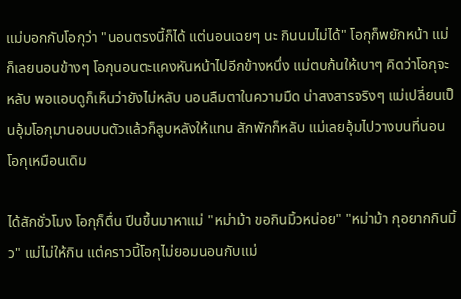แม่บอกกับโอกุว่า "นอนตรงนี้ก็ได้ แต่นอนเฉยๆ นะ กินนมไม่ได้" โอกุก็พยักหน้า แม่ก็เลยนอนข้างๆ โอกุนอนตะแคงหันหน้าไปอีกข้างหนึ่ง แม่ตบก้นให้เบาๆ คิดว่าโอกุจะหลับ พอแอบดูก็เห็นว่ายังไม่หลับ นอนลืมตาในความมืด น่าสงสารจริงๆ แม่เปลี่ยนเป็นอุ้มโอกุมานอนบนตัวแล้วก็ลูบหลังให้แทน สักพักก็หลับ แม่เลยอุ้มไปวางบนที่นอนโอกุเหมือนเดิม

ได้สักชั่วโมง โอกุก็ตื่น ปีนขึ้นมาหาแม่ "หม่าม้า ขอกินมิ้วหน่อย" "หม่าม้า กุอยากกินมิ้ว" แม่ไม่ให้กิน แต่คราวนี้โอกุไม่ยอมนอนกับแม่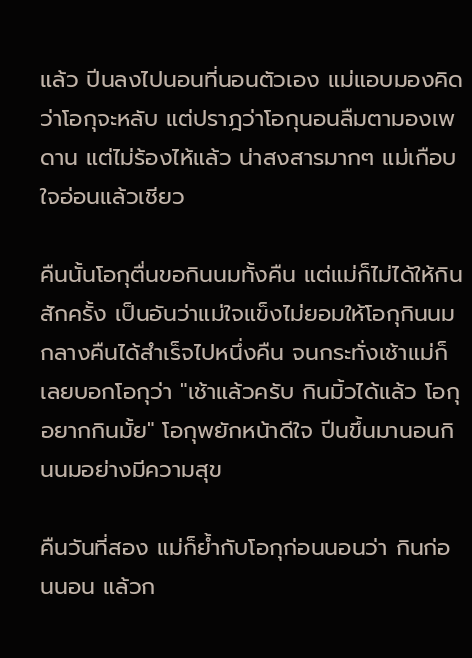แล้ว ปีนลงไปนอนที่นอนตัวเอง แม่แอบมองคิดว่าโอกุจะหลับ แต่ปราฎว่าโอกุนอนลืมตามองเพดาน แต่ไม่ร้องไห้แล้ว น่าสงสารมากๆ แม่เกือบใจอ่อนแล้วเชียว

คืนนั้นโอกุตื่นขอกินนมทั้งคืน แต่แม่ก็ไม่ได้ให้กินสักครั้ง เป็นอันว่าแม่ใจแข็งไม่ยอมให้โอกุกินนมกลางคืนได้สำเร็จไปหนึ่งคืน จนกระทั่งเช้าแม่ก็เลยบอกโอกุว่า "เช้าแล้วครับ กินมิ้วได้แล้ว โอกุอยากกินมั้ย" โอกุพยักหน้าดีใจ ปีนขึ้นมานอนกินนมอย่างมีความสุข

คืนวันที่สอง แม่ก็ย้ำกับโอกุก่อนนอนว่า กินก่อนนอน แล้วก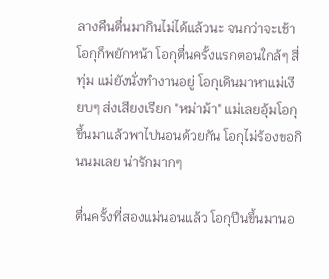ลางคืนตื่นมากินไม่ได้แล้วนะ จนกว่าจะเช้า โอกุก็พยักหน้า โอกุตื่นครั้งแรกตอนใกล้ๆ สี่ทุ่ม แม่ยังนั่งทำงานอยู่ โอกุเดินมาหาแม่เงียบๆ ส่งเสียงเรียก "หม่าม้า" แม่เลยอุ้มโอกุขึ้นมาแล้วพาไปนอนด้วยกัน โอกุไม่ร้องขอกินนมเลย น่ารักมากๆ

ตื่นครั้งที่สองแม่นอนแล้ว โอกุปีนขึ้นมานอ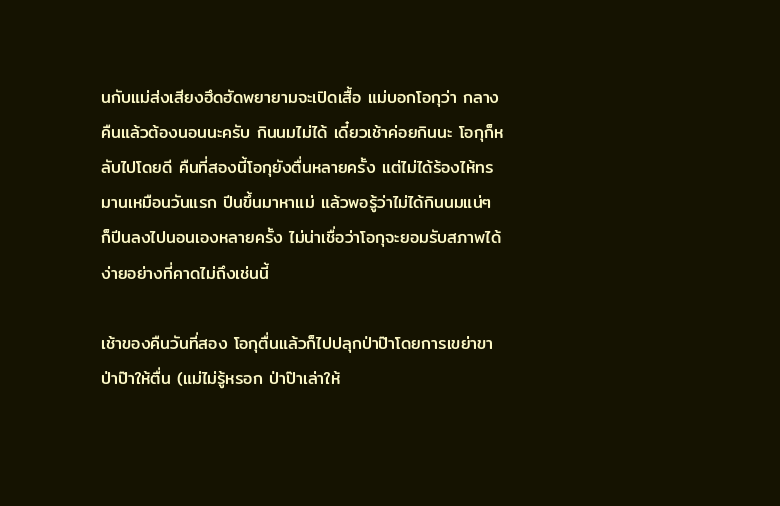นกับแม่ส่งเสียงฮึดฮัดพยายามจะเปิดเสื้อ แม่บอกโอกุว่า กลางคืนแล้วต้องนอนนะครับ กินนมไม่ได้ เดี๋ยวเช้าค่อยกินนะ โอกุก็หลับไปโดยดี คืนที่สองนี้โอกุยังตื่นหลายครั้ง แต่ไม่ได้ร้องไห้ทรมานเหมือนวันแรก ปีนขึ้นมาหาแม่ แล้วพอรู้ว่าไม่ได้กินนมแน่ๆ ก็ปีนลงไปนอนเองหลายครั้ง ไม่น่าเชื่อว่าโอกุจะยอมรับสภาพได้ง่ายอย่างที่คาดไม่ถึงเช่นนี้

เช้าของคืนวันที่สอง โอกุตื่นแล้วก็ไปปลุกป่าป๊าโดยการเขย่าขาป่าป๊าให้ตื่น (แม่ไม่รู้หรอก ป่าป๊าเล่าให้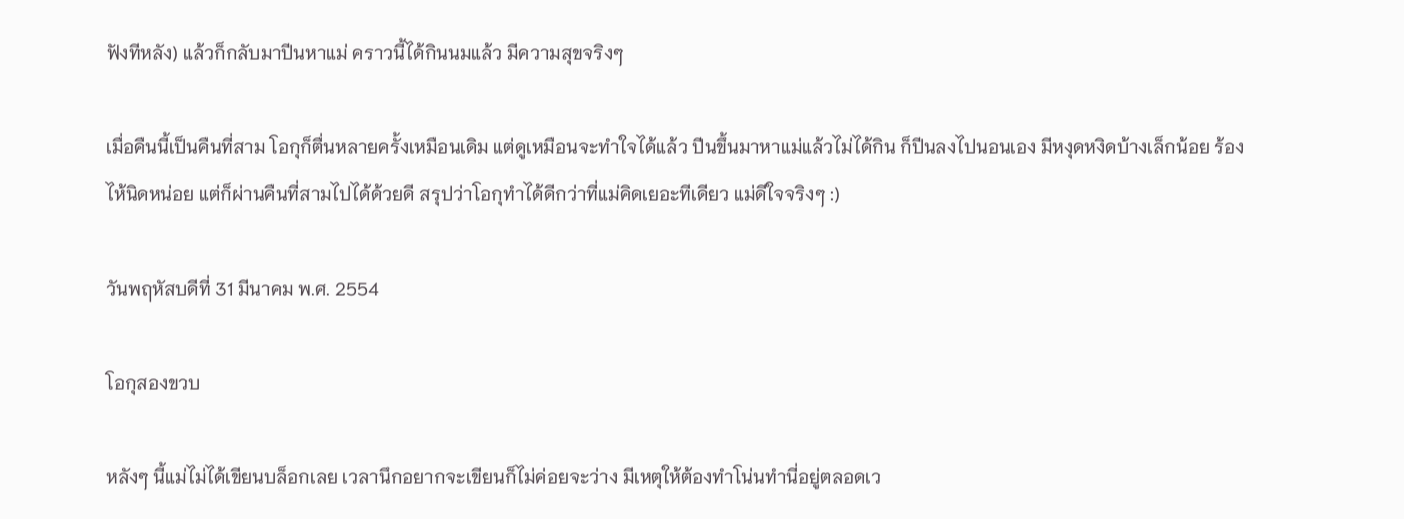ฟังทีหลัง) แล้วก็กลับมาปีนหาแม่ คราวนี้ได้กินนมแล้ว มีความสุขจริงๆ

เมื่อคืนนี้เป็นคืนที่สาม โอกุก็ตื่นหลายครั้งเหมือนเดิม แต่ดูเหมือนจะทำใจได้แล้ว ปีนขึ้นมาหาแม่แล้วไม่ได้กิน ก็ปีนลงไปนอนเอง มีหงุดหงิดบ้างเล็กน้อย ร้องไห้นิดหน่อย แต่ก็ผ่านคืนที่สามไปได้ด้วยดี สรุปว่าโอกุทำได้ดีกว่าที่แม่คิดเยอะทีเดียว แม่ดีใจจริงๆ :)

วันพฤหัสบดีที่ 31 มีนาคม พ.ศ. 2554

โอกุสองขวบ

หลังๆ นี้แม่ไม่ได้เขียนบล็อกเลย เวลานึกอยากจะเขียนก็ไม่ค่อยจะว่าง มีเหตุให้ต้องทำโน่นทำนี่อยู่ตลอดเว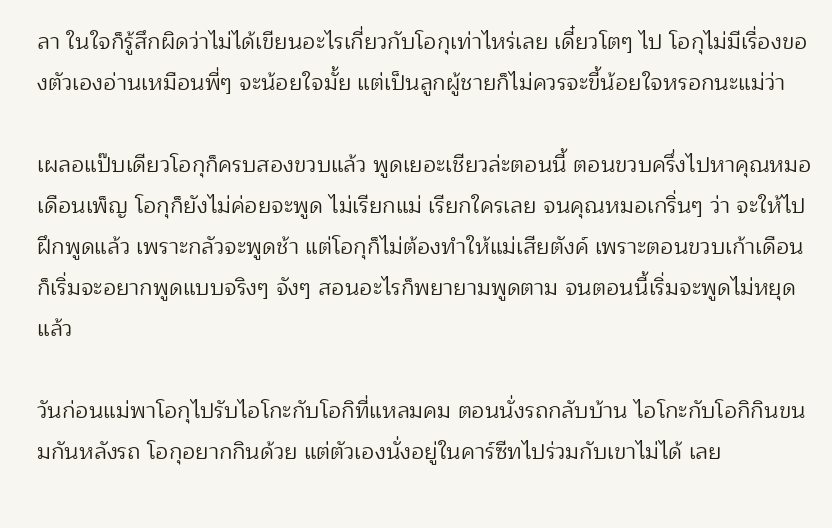ลา ในใจก็รู้สึกผิดว่าไม่ได้เขียนอะไรเกี่ยวกับโอกุเท่าไหร่เลย เดี๋ยวโตๆ ไป โอกุไม่มีเรื่องของตัวเองอ่านเหมือนพี่ๆ จะน้อยใจมั้ย แต่เป็นลูกผู้ชายก็ไม่ควรจะขี้น้อยใจหรอกนะแม่ว่า

เผลอแป๊บเดียวโอกุก็ครบสองขวบแล้ว พูดเยอะเชียวล่ะตอนนี้ ตอนขวบครึ่งไปหาคุณหมอเดือนเพ็ญ โอกุก็ยังไม่ค่อยจะพูด ไม่เรียกแม่ เรียกใครเลย จนคุณหมอเกริ่นๆ ว่า จะให้ไปฝึกพูดแล้ว เพราะกลัวจะพูดช้า แต่โอกุก็ไม่ต้องทำให้แม่เสียตังค์ เพราะตอนขวบเก้าเดือนก็เริ่มจะอยากพูดแบบจริงๆ จังๆ สอนอะไรก็พยายามพูดตาม จนตอนนี้เริ่มจะพูดไม่หยุดแล้ว

วันก่อนแม่พาโอกุไปรับไอโกะกับโอกิที่แหลมคม ตอนนั่งรถกลับบ้าน ไอโกะกับโอกิกินขนมกันหลังรถ โอกุอยากกินด้วย แต่ตัวเองนั่งอยู่ในคาร์ซีทไปร่วมกับเขาไม่ได้ เลย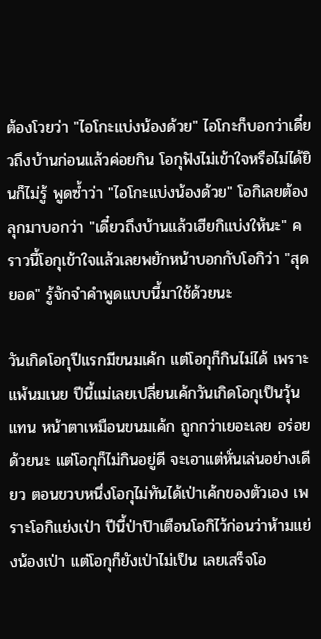ต้องโวยว่า "ไอโกะแบ่งน้องด้วย" ไอโกะก็บอกว่าเดี๋ยวถึงบ้านก่อนแล้วค่อยกิน โอกุฟังไม่เข้าใจหรือไม่ได้ยินก็ไม่รู้ พูดซ้ำว่า "ไอโกะแบ่งน้องด้วย" โอกิเลยต้องลุกมาบอกว่า "เดี๋ยวถึงบ้านแล้วเฮียกิแบ่งให้นะ" คราวนี้โอกุเข้าใจแล้วเลยพยักหน้าบอกกับโอกิว่า "สุดยอด" รู้จักจำคำพูดแบบนี้มาใช้ด้วยนะ

วันเกิดโอกุปีแรกมีขนมเค้ก แต่โอกุก็กินไม่ได้ เพราะแพ้นมเนย ปีนี้แม่เลยเปลี่ยนเค้กวันเกิดโอกุเป็นวุ้นแทน หน้าตาเหมือนขนมเค้ก ถูกกว่าเยอะเลย อร่อยด้วยนะ แต่โอกุก็ไม่กินอยู่ดี จะเอาแต่หั่นเล่นอย่างเดียว ตอนขวบหนึ่งโอกุไม่ทันได้เป่าเค้กของตัวเอง เพราะโอกิแย่งเป่า ปีนี้ป่าป๊าเตือนโอกิไว้ก่อนว่าห้ามแย่งน้องเป่า แต่โอกุก็ยังเป่าไม่เป็น เลยเสร็จโอ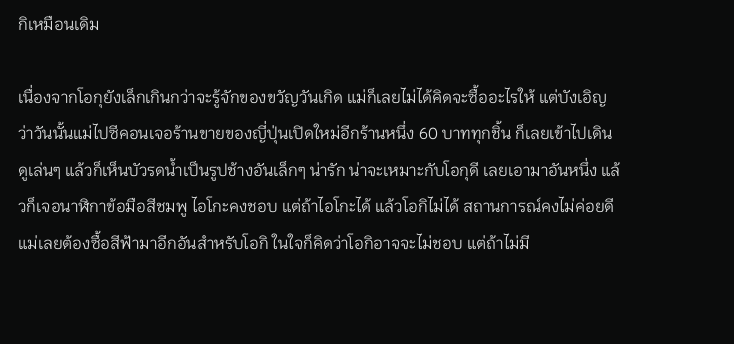กิเหมือนเดิม

เนื่องจากโอกุยังเล็กเกินกว่าจะรู้จักของขวัญวันเกิด แม่ก็เลยไม่ได้คิดจะซื้ออะไรให้ แต่บังเอิญว่าวันนั้นแม่ไปซีคอนเจอร้านขายของญี่ปุ่นเปิดใหม่อีกร้านหนึ่ง 60 บาททุกชิ้น ก็เลยเข้าไปเดินดูเล่นๆ แล้วก็เห็นบัวรดน้ำเป็นรูปช้างอันเล็กๆ น่ารัก น่าจะเหมาะกับโอกุดี เลยเอามาอันหนึ่ง แล้วก็เจอนาฬิกาข้อมือสีชมพู ไอโกะคงชอบ แต่ถ้าไอโกะได้ แล้วโอกิไม่ได้ สถานการณ์คงไม่ค่อยดี แม่เลยต้องซื้อสีฟ้ามาอีกอันสำหรับโอกิ ในใจก็คิดว่าโอกิอาจจะไม่ชอบ แต่ถ้าไม่มี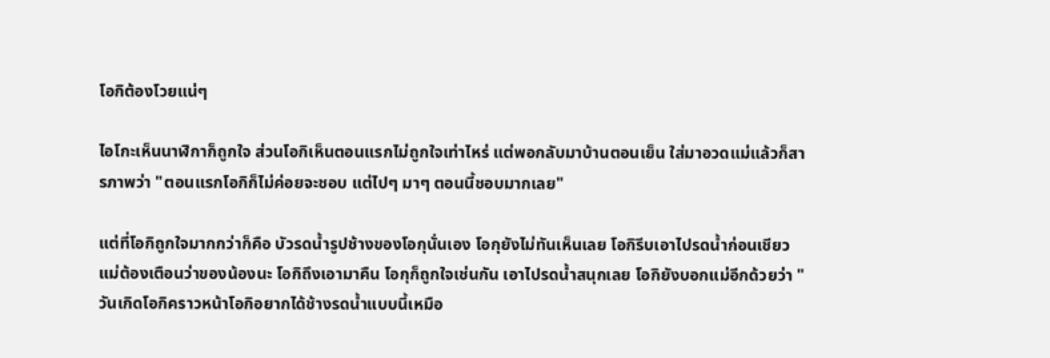โอกิต้องโวยแน่ๆ

ไอโกะเห็นนาฬิกาก็ถูกใจ ส่วนโอกิเห็นตอนแรกไม่ถูกใจเท่าไหร่ แต่พอกลับมาบ้านตอนเย็น ใส่มาอวดแม่แล้วก็สารภาพว่า "ตอนแรกโอกิก็ไม่ค่อยจะชอบ แต่ไปๆ มาๆ ตอนนี้ชอบมากเลย"

แต่ที่โอกิถูกใจมากกว่าก็คือ บัวรดน้ำรูปช้างของโอกุนั่นเอง โอกุยังไม่ทันเห็นเลย โอกิรีบเอาไปรดน้ำก่อนเชียว แม่ต้องเตือนว่าของน้องนะ โอกิถึงเอามาคืน โอกุก็ถูกใจเช่นกัน เอาไปรดน้ำสนุกเลย โอกิยังบอกแม่อีกด้วยว่า "วันเกิดโอกิคราวหน้าโอกิอยากได้ช้างรดน้ำแบบนี้เหมือ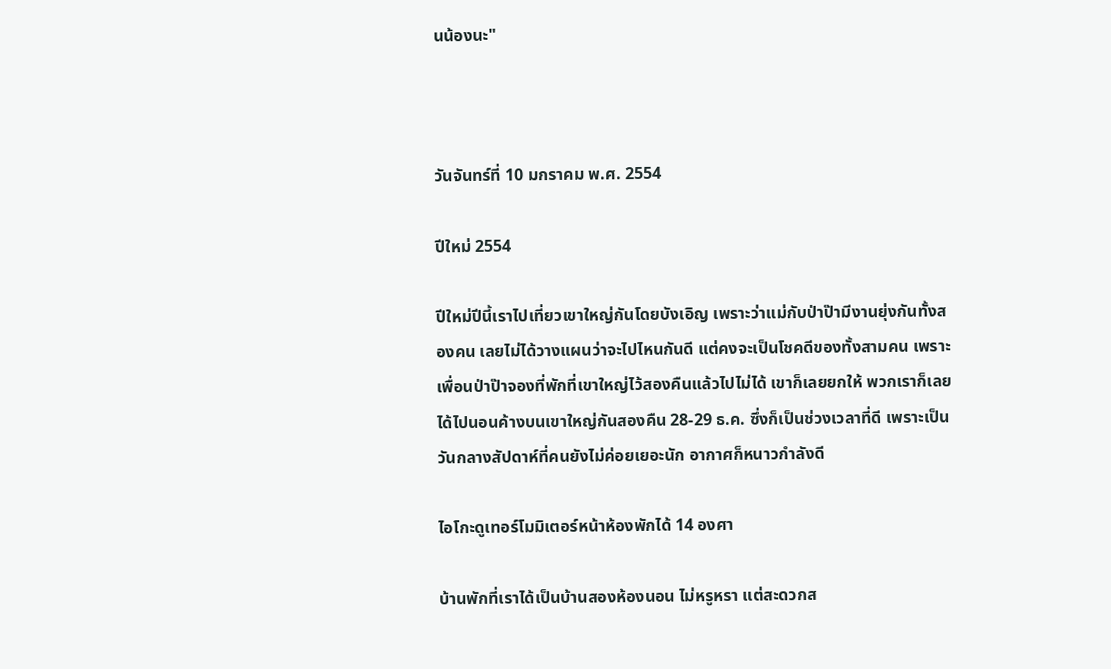นน้องนะ"



วันจันทร์ที่ 10 มกราคม พ.ศ. 2554

ปีใหม่ 2554

ปีใหม่ปีนี้เราไปเที่ยวเขาใหญ่กันโดยบังเอิญ เพราะว่าแม่กับป่าป๊ามีงานยุ่งกันทั้งสองคน เลยไม่ได้วางแผนว่าจะไปไหนกันดี แต่คงจะเป็นโชคดีของทั้งสามคน เพราะเพื่อนป่าป๊าจองที่พักที่เขาใหญ่ไว้สองคืนแล้วไปไม่ได้ เขาก็เลยยกให้ พวกเราก็เลยได้ไปนอนค้างบนเขาใหญ่กันสองคืน 28-29 ธ.ค. ซึ่งก็เป็นช่วงเวลาที่ดี เพราะเป็นวันกลางสัปดาห์ที่คนยังไม่ค่อยเยอะนัก อากาศก็หนาวกำลังดี

ไอโกะดูเทอร์โมมิเตอร์หน้าห้องพักได้ 14 องศา

บ้านพักที่เราได้เป็นบ้านสองห้องนอน ไม่หรูหรา แต่สะดวกส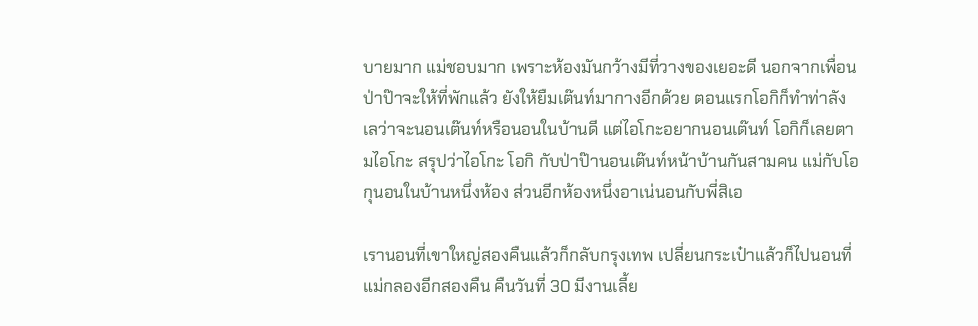บายมาก แม่ชอบมาก เพราะห้องมันกว้างมีที่วางของเยอะดี นอกจากเพื่อนป่าป๊าจะให้ที่พักแล้ว ยังให้ยืมเต๊นท์มากางอีกด้วย ตอนแรกโอกิก็ทำท่าลังเลว่าจะนอนเต๊นท์หรือนอนในบ้านดี แต่ไอโกะอยากนอนเต๊นท์ โอกิก็เลยตามไอโกะ สรุปว่าไอโกะ โอกิ กับป่าป๊านอนเต๊นท์หน้าบ้านกันสามคน แม่กับโอกุนอนในบ้านหนึ่งห้อง ส่วนอีกห้องหนึ่งอาเน่นอนกับพี่สิเอ

เรานอนที่เขาใหญ่สองคืนแล้วก็กลับกรุงเทพ เปลี่ยนกระเป๋าแล้วก็ไปนอนที่แม่กลองอีกสองคืน คืนวันที่ 30 มีงานเลี้ย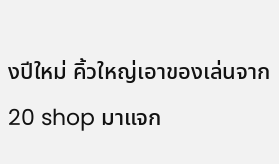งปีใหม่ คิ้วใหญ่เอาของเล่นจาก 20 shop มาแจก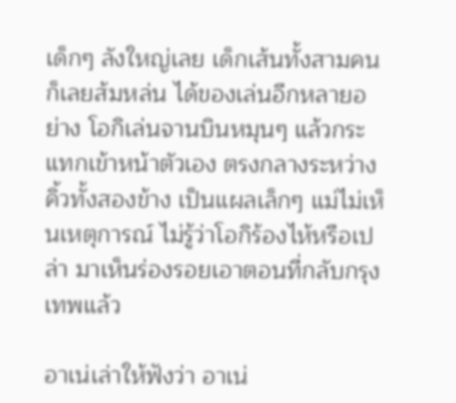เด็กๆ ลังใหญ่เลย เด็กเส้นทั้งสามคนก็เลยส้มหล่น ได้ของเล่นอีกหลายอย่าง โอกิเล่นจานบินหมุนๆ แล้วกระแทกเข้าหน้าตัวเอง ตรงกลางระหว่างคิ้วทั้งสองข้าง เป็นแผลเล็กๆ แม่ไม่เห็นเหตุการณ์ ไม่รู้ว่าโอกิร้องไห้หรือเปล่า มาเห็นร่องรอยเอาตอนที่กลับกรุงเทพแล้ว

อาเน่เล่าให้ฟังว่า อาเน่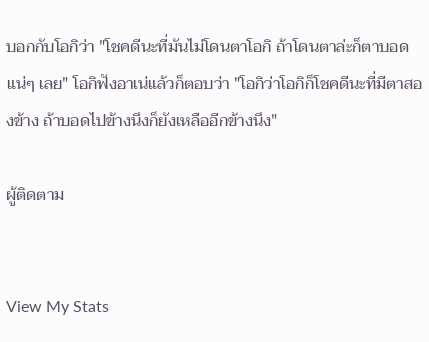บอกกับโอกิว่า "โชคดีนะที่มันไม่โดนตาโอกิ ถ้าโดนตาล่ะก็ตาบอดแน่ๆ เลย" โอกิฟังอาเน่แล้วก็ตอบว่า "โอกิว่าโอกิก็โชคดีนะที่มีตาสองข้าง ถ้าบอดไปข้างนึงก็ยังเหลืออีกข้างนึง"

ผู้ติดตาม


View My Stats